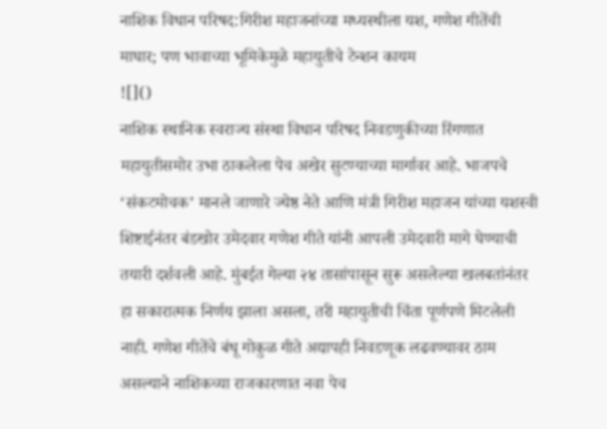नाशिक विधान परिषद:गिरीश महाजनांच्या मध्यस्थीला यश, गणेश गीतेंची माघार; पण भावाच्या भूमिकेमुळे महायुतीचे टेन्शन कायम
![]()
नाशिक स्थानिक स्वराज्य संस्था विधान परिषद निवडणुकीच्या रिंगणात महायुतीसमोर उभा ठाकलेला पेच अखेर सुटण्याच्या मार्गावर आहे. भाजपचे ‘संकटमोचक’ मानले जाणारे ज्येष्ठ नेते आणि मंत्री गिरीश महाजन यांच्या यशस्वी शिष्टाईनंतर बंडखोर उमेदवार गणेश गीते यांनी आपली उमेदवारी मागे घेण्याची तयारी दर्शवली आहे. मुंबईत गेल्या २४ तासांपासून सुरू असलेल्या खलबतांनंतर हा सकारात्मक निर्णय झाला असला, तरी महायुतीची चिंता पूर्णपणे मिटलेली नाही. गणेश गीतेंचे बंधू गोकुळ गीते अद्यापही निवडणूक लढवण्यावर ठाम असल्याने नाशिकच्या राजकारणात नवा पेच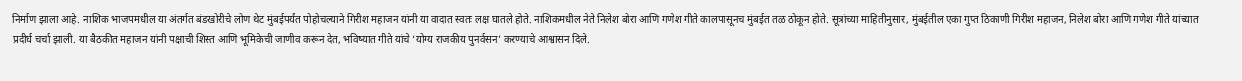निर्माण झाला आहे. नाशिक भाजपमधील या अंतर्गत बंडखोरीचे लोण थेट मुंबईपर्यंत पोहोचल्याने गिरीश महाजन यांनी या वादात स्वतः लक्ष घातले होते. नाशिकमधील नेते निलेश बोरा आणि गणेश गीते कालपासूनच मुंबईत तळ ठोकून होते. सूत्रांच्या माहितीनुसार, मुंबईतील एका गुप्त ठिकाणी गिरीश महाजन, निलेश बोरा आणि गणेश गीते यांच्यात प्रदीर्घ चर्चा झाली. या बैठकीत महाजन यांनी पक्षाची शिस्त आणि भूमिकेची जाणीव करून देत, भविष्यात गीते यांचे ‘योग्य राजकीय पुनर्वसन’ करण्याचे आश्वासन दिले.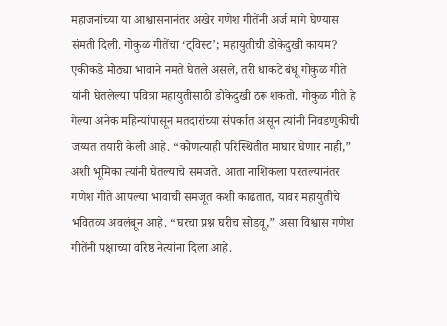महाजनांच्या या आश्वासनानंतर अखेर गणेश गीतेंनी अर्ज मागे घेण्यास संमती दिली. गोकुळ गीतेंचा ‘ट्विस्ट’; महायुतीची डोकेदुखी कायम? एकीकडे मोठ्या भावाने नमते घेतले असले, तरी धाकटे बंधू गोकुळ गीते यांनी घेतलेल्या पवित्रा महायुतीसाठी डोकेदुखी ठरू शकतो. गोकुळ गीते हे गेल्या अनेक महिन्यांपासून मतदारांच्या संपर्कात असून त्यांनी निवडणुकीची जय्यत तयारी केली आहे. “कोणत्याही परिस्थितीत माघार घेणार नाही,” अशी भूमिका त्यांनी घेतल्याचे समजते. आता नाशिकला परतल्यानंतर गणेश गीते आपल्या भावाची समजूत कशी काढतात, यावर महायुतीचे भवितव्य अवलंबून आहे. “घरचा प्रश्न घरीच सोडवू,” असा विश्वास गणेश गीतेंनी पक्षाच्या वरिष्ठ नेत्यांना दिला आहे.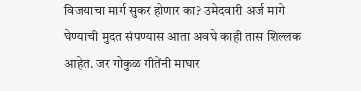विजयाचा मार्ग सुकर होणार का? उमेदवारी अर्ज मागे घेण्याची मुदत संपण्यास आता अवघे काही तास शिल्लक आहेत. जर गोकुळ गीतेंनी माघार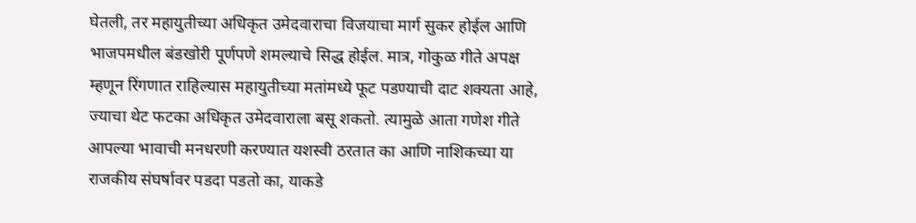घेतली, तर महायुतीच्या अधिकृत उमेदवाराचा विजयाचा मार्ग सुकर होईल आणि भाजपमधील बंडखोरी पूर्णपणे शमल्याचे सिद्ध होईल. मात्र, गोकुळ गीते अपक्ष म्हणून रिंगणात राहिल्यास महायुतीच्या मतांमध्ये फूट पडण्याची दाट शक्यता आहे, ज्याचा थेट फटका अधिकृत उमेदवाराला बसू शकतो. त्यामुळे आता गणेश गीते आपल्या भावाची मनधरणी करण्यात यशस्वी ठरतात का आणि नाशिकच्या या राजकीय संघर्षावर पडदा पडतो का, याकडे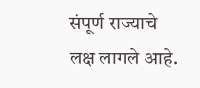संपूर्ण राज्याचे लक्ष लागले आहे.